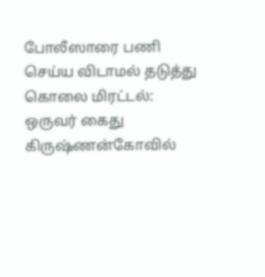போலீஸாரை பணி செய்ய விடாமல் தடுத்து கொலை மிரட்டல்: ஒருவர் கைது
கிருஷ்ணன்கோவில்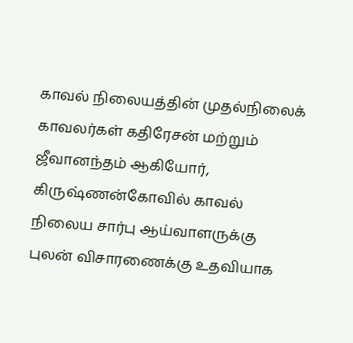காவல் நிலையத்தின் முதல்நிலைக் காவலர்கள் கதிரேசன் மற்றும் ஜீவானந்தம் ஆகியோர், கிருஷ்ணன்கோவில் காவல் நிலைய சார்பு ஆய்வாளருக்கு புலன் விசாரணைக்கு உதவியாக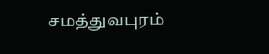சமத்துவபுரம்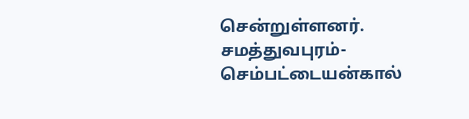சென்றுள்ளனர். சமத்துவபுரம்-செம்பட்டையன்கால்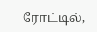ரோட்டில்,